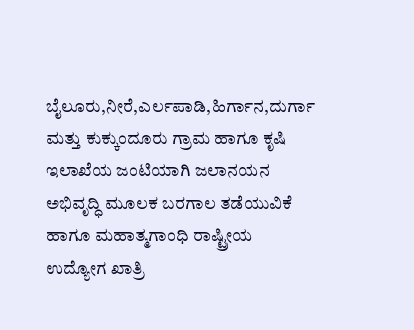ಬೈಲೂರು,ನೀರೆ,ಎರ್ಲಪಾಡಿ,ಹಿರ್ಗಾನ,ದುರ್ಗಾ ಮತ್ತು ಕುಕ್ಕುಂದೂರು ಗ್ರಾಮ ಹಾಗೂ ಕೃಷಿ ಇಲಾಖೆಯ ಜಂಟಿಯಾಗಿ ಜಲಾನಯನ ಅಭಿವೃದ್ಧಿ ಮೂಲಕ ಬರಗಾಲ ತಡೆಯುವಿಕೆ ಹಾಗೂ ಮಹಾತ್ಮಗಾಂಧಿ ರಾಷ್ಟ್ರೀಯ ಉದ್ಯೋಗ ಖಾತ್ರಿ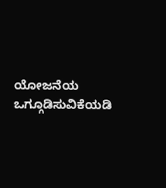ಯೋಜನೆಯ ಒಗ್ಗೂಡಿಸುವಿಕೆಯಡಿ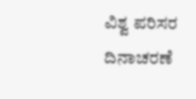ವಿಶ್ವ ಪರಿಸರ ದಿನಾಚರಣೆ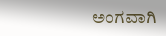ಅಂಗವಾಗಿ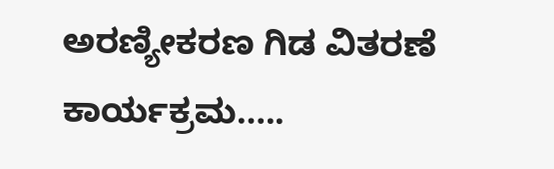ಅರಣ್ಯೀಕರಣ ಗಿಡ ವಿತರಣೆ ಕಾರ್ಯಕ್ರಮ…..